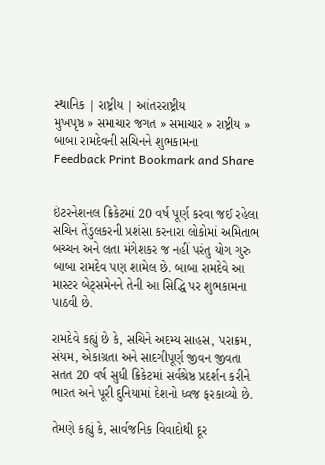સ્થાનિક | રાષ્ટ્રીય | આંતરરાષ્ટ્રીય
મુખપૃષ્ઠ » સમાચાર જગત » સમાચાર » રાષ્ટ્રીય » બાબા રામદેવની સચિનને શુભકામના
Feedback Print Bookmark and Share


ઇંટરનેશનલ ક્રિકેટમાં 20 વર્ષ પૂર્ણ કરવા જઈ રહેલા સચિન તેંડુલકરની પ્રશંસા કરનારા લોકોમાં અમિતાભ બચ્ચન અને લતા મંગેશકર જ નહીં પરંતુ યોગ ગુરુ બાબા રામદેવ પણ શામેલ છે. બાબા રામદેવે આ માસ્ટર બેટ્સમેનને તેની આ સિદ્ધિ પર શુભકામના પાઠવી છે.

રામદેવે કહ્યું છે કે, સચિને અદમ્ય સાહસ, પરાક્રમ, સંયમ, એકાગ્રતા અને સાદગીપૂર્ણ જીવન જીવતા સતત 20 વર્ષ સુધી ક્રિકેટમાં સર્વશ્રેષ્ઠ પ્રદર્શન કરીને ભારત અને પૂરી દુનિયામાં દેશનો ધ્વજ ફરકાવ્યો છે.

તેમણે કહ્યું કે, સાર્વજનિક વિવાદોથી દૂર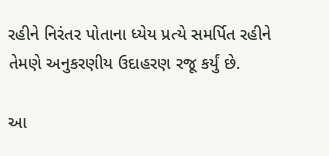રહીને નિરંતર પોતાના ધ્યેય પ્રત્યે સમર્પિત રહીને તેમણે અનુકરણીય ઉદાહરણ રજૂ કર્યું છે.

આ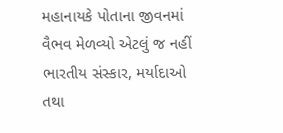મહાનાયકે પોતાના જીવનમાં વૈભવ મેળવ્યો એટલું જ નહીં ભારતીય સંસ્કાર, મર્યાદાઓ તથા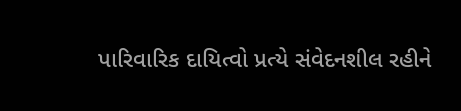પારિવારિક દાયિત્વો પ્રત્યે સંવેદનશીલ રહીને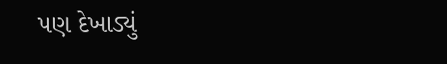પણ દેખાડ્યું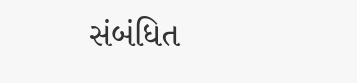સંબંધિત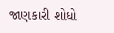જાણકારી શોધો